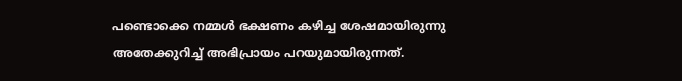പണ്ടൊക്കെ നമ്മൾ ഭക്ഷണം കഴിച്ച ശേഷമായിരുന്നു അതേക്കുറിച്ച് അഭിപ്രായം പറയുമായിരുന്നത്.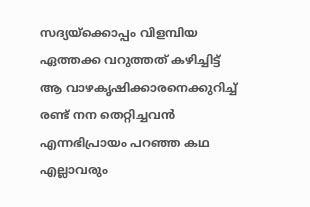സദ്യയ്ക്കൊപ്പം വിളമ്പിയ ഏത്തക്ക വറുത്തത് കഴിച്ചിട്ട് ആ വാഴകൃഷിക്കാരനെക്കുറിച്ച് രണ്ട് നന തെറ്റിച്ചവൻ എന്നഭിപ്രായം പറഞ്ഞ കഥ എല്ലാവരും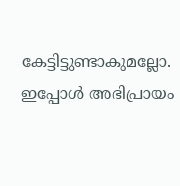കേട്ടിട്ടുണ്ടാകുമല്ലോ. ഇപ്പോൾ അഭിപ്രായം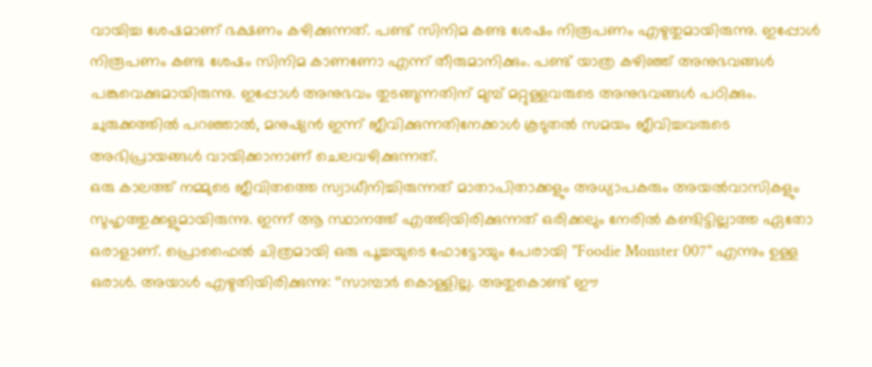വായിച്ച ശേഷമാണ് ഭക്ഷണം കഴിക്കുന്നത്. പണ്ട് സിനിമ കണ്ട ശേഷം നിരൂപണം എഴുതുമായിരുന്നു. ഇപ്പോൾ നിരൂപണം കണ്ട ശേഷം സിനിമ കാണണോ എന്ന് തീരുമാനിക്കും. പണ്ട് യാത്ര കഴിഞ്ഞ് അനുഭവങ്ങൾ പങ്കുവെക്കുമായിരുന്നു. ഇപ്പോൾ അനുഭവം തുടങ്ങുന്നതിന് മുമ്പ് മറ്റുള്ളവരുടെ അനുഭവങ്ങൾ പഠിക്കും. ചുരുക്കത്തിൽ പറഞ്ഞാൽ, മനുഷ്യൻ ഇന്ന് ജീവിക്കുന്നതിനേക്കാൾ കൂടുതൽ സമയം ജീവിച്ചവരുടെ അഭിപ്രായങ്ങൾ വായിക്കാനാണ് ചെലവഴിക്കുന്നത്.
ഒരു കാലത്ത് നമ്മുടെ ജീവിതത്തെ സ്വാധീനിച്ചിരുന്നത് മാതാപിതാക്കളും അധ്യാപകരും അയൽവാസികളും സുഹൃത്തുക്കളുമായിരുന്നു. ഇന്ന് ആ സ്ഥാനത്ത് എത്തിയിരിക്കുന്നത് ഒരിക്കലും നേരിൽ കണ്ടിട്ടില്ലാത്ത ഏതോ ഒരാളാണ്. പ്രൊഫൈൽ ചിത്രമായി ഒരു പൂച്ചയുടെ ഫോട്ടോയും പേരായി "Foodie Monster 007" എന്നും ഉള്ള ഒരാൾ. അയാൾ എഴുതിയിരിക്കുന്നു: ‘‘സാമ്പാർ കൊള്ളില്ല. അതുകൊണ്ട് ഈ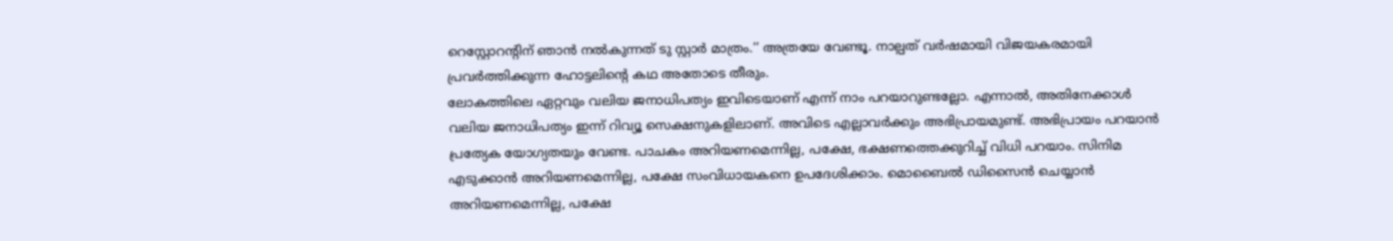റെസ്റ്റോറന്റിന് ഞാൻ നൽകുന്നത് ടു സ്റ്റാർ മാത്രം.’’ അത്രയേ വേണ്ടൂ. നാല്പത് വർഷമായി വിജയകരമായി പ്രവർത്തിക്കുന്ന ഹോട്ടലിന്റെ കഥ അതോടെ തീരും.
ലോകത്തിലെ ഏറ്റവും വലിയ ജനാധിപത്യം ഇവിടെയാണ് എന്ന് നാം പറയാറുണ്ടല്ലോ. എന്നാൽ, അതിനേക്കാൾ വലിയ ജനാധിപത്യം ഇന്ന് റിവ്യൂ സെക്ഷനുകളിലാണ്. അവിടെ എല്ലാവർക്കും അഭിപ്രായമുണ്ട്. അഭിപ്രായം പറയാൻ പ്രത്യേക യോഗ്യതയും വേണ്ട. പാചകം അറിയണമെന്നില്ല, പക്ഷേ, ഭക്ഷണത്തെക്കുറിച്ച് വിധി പറയാം. സിനിമ എടുക്കാൻ അറിയണമെന്നില്ല, പക്ഷേ സംവിധായകനെ ഉപദേശിക്കാം. മൊബൈൽ ഡിസൈൻ ചെയ്യാൻ അറിയണമെന്നില്ല, പക്ഷേ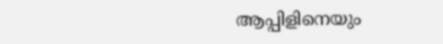ആപ്പിളിനെയും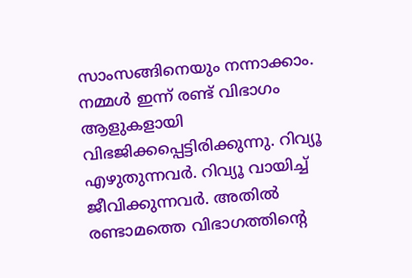സാംസങ്ങിനെയും നന്നാക്കാം.
നമ്മൾ ഇന്ന് രണ്ട് വിഭാഗം ആളുകളായി വിഭജിക്കപ്പെട്ടിരിക്കുന്നു. റിവ്യൂ എഴുതുന്നവർ. റിവ്യൂ വായിച്ച് ജീവിക്കുന്നവർ. അതിൽ രണ്ടാമത്തെ വിഭാഗത്തിന്റെ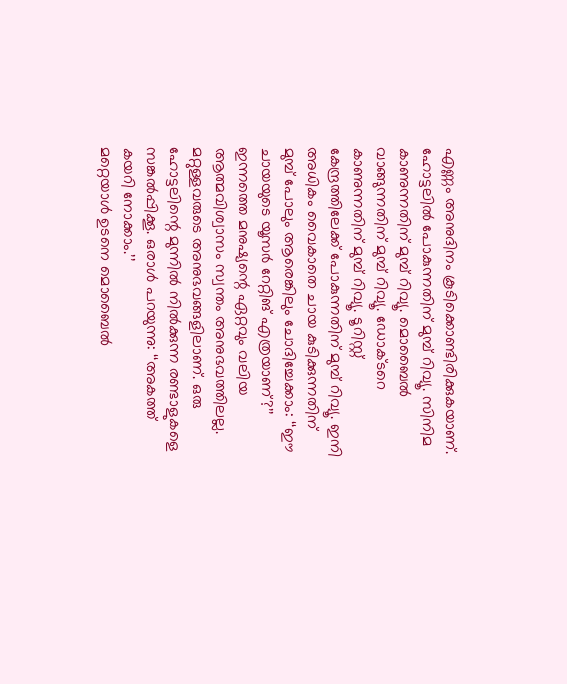എണ്ണം അനുദിനം കൂടിക്കൊണ്ടിരിക്കുകയാണ്. ഹോട്ടലിൽ പോകുന്നതിന് മുമ്പ് റിവ്യൂ. സിനിമ കാണുന്നതിന് മുമ്പ് റിവ്യൂ. മൊബൈൽ വാങ്ങുന്നതിന് മുമ്പ് റിവ്യൂ. ഡോക്ടറെ കാണുന്നതിന് മുമ്പ് റിവ്യൂ. ടൂറിസ്റ്റ് കേന്ദ്രത്തിലേക്ക് പോകുന്നതിന് മുമ്പ് റിവ്യൂ. ഇനി അധികം വൈകാതെ ചായ കുടിക്കുന്നതിന് മുമ്പ് പോലും ആരെങ്കിലും ചോദിച്ചേക്കാം: ‘‘ഈ ചായയുടെ യൂസർ റേറ്റിങ് എത്രയാണ്?’’
ഇന്നത്തെ മനുഷ്യന്റെ ഏറ്റവും വലിയ ആത്മവിശ്വാസം സ്വന്തം അനുഭവത്തിലല്ല. മറ്റുള്ളവരുടെ അനുഭവങ്ങളിലാണ്. ഒരു ഹോട്ടലിന്റെ മുന്നിൽ നിൽക്കുന്ന രണ്ടാളുകളെ സങ്കൽപ്പിക്കൂ. ഒരാൾ പറയുന്നു: ‘‘അകത്ത് കയറി നോക്കാം.’’
മറ്റെയാൾ ഉടനെ മൊബൈൽ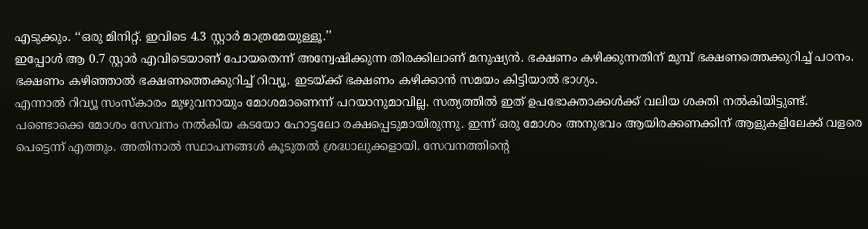എടുക്കും. ‘‘ഒരു മിനിറ്റ്. ഇവിടെ 4.3 സ്റ്റാർ മാത്രമേയുള്ളൂ.’’
ഇപ്പോൾ ആ 0.7 സ്റ്റാർ എവിടെയാണ് പോയതെന്ന് അന്വേഷിക്കുന്ന തിരക്കിലാണ് മനുഷ്യൻ. ഭക്ഷണം കഴിക്കുന്നതിന് മുമ്പ് ഭക്ഷണത്തെക്കുറിച്ച് പഠനം. ഭക്ഷണം കഴിഞ്ഞാൽ ഭക്ഷണത്തെക്കുറിച്ച് റിവ്യൂ. ഇടയ്ക്ക് ഭക്ഷണം കഴിക്കാൻ സമയം കിട്ടിയാൽ ഭാഗ്യം.
എന്നാൽ റിവ്യൂ സംസ്കാരം മുഴുവനായും മോശമാണെന്ന് പറയാനുമാവില്ല. സത്യത്തിൽ ഇത് ഉപഭോക്താക്കൾക്ക് വലിയ ശക്തി നൽകിയിട്ടുണ്ട്. പണ്ടൊക്കെ മോശം സേവനം നൽകിയ കടയോ ഹോട്ടലോ രക്ഷപ്പെടുമായിരുന്നു. ഇന്ന് ഒരു മോശം അനുഭവം ആയിരക്കണക്കിന് ആളുകളിലേക്ക് വളരെ പെട്ടെന്ന് എത്തും. അതിനാൽ സ്ഥാപനങ്ങൾ കൂടുതൽ ശ്രദ്ധാലുക്കളായി. സേവനത്തിന്റെ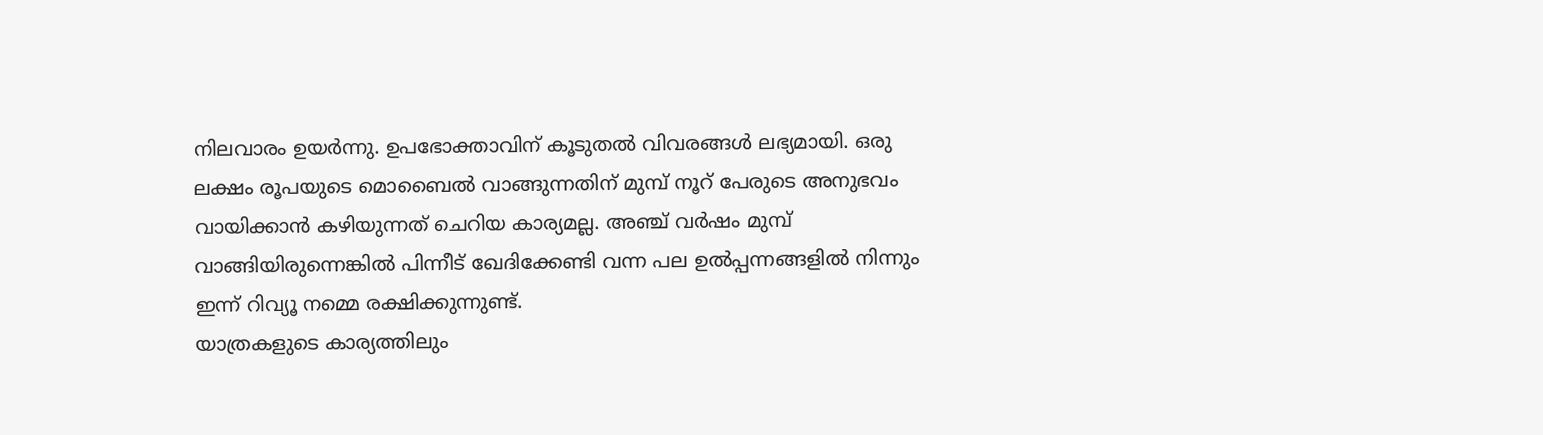നിലവാരം ഉയർന്നു. ഉപഭോക്താവിന് കൂടുതൽ വിവരങ്ങൾ ലഭ്യമായി. ഒരു ലക്ഷം രൂപയുടെ മൊബൈൽ വാങ്ങുന്നതിന് മുമ്പ് നൂറ് പേരുടെ അനുഭവം വായിക്കാൻ കഴിയുന്നത് ചെറിയ കാര്യമല്ല. അഞ്ച് വർഷം മുമ്പ് വാങ്ങിയിരുന്നെങ്കിൽ പിന്നീട് ഖേദിക്കേണ്ടി വന്ന പല ഉൽപ്പന്നങ്ങളിൽ നിന്നും ഇന്ന് റിവ്യൂ നമ്മെ രക്ഷിക്കുന്നുണ്ട്.
യാത്രകളുടെ കാര്യത്തിലും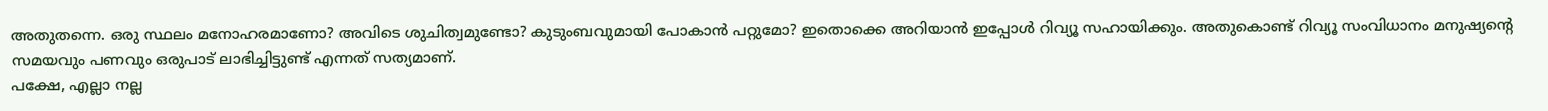അതുതന്നെ. ഒരു സ്ഥലം മനോഹരമാണോ? അവിടെ ശുചിത്വമുണ്ടോ? കുടുംബവുമായി പോകാൻ പറ്റുമോ? ഇതൊക്കെ അറിയാൻ ഇപ്പോൾ റിവ്യൂ സഹായിക്കും. അതുകൊണ്ട് റിവ്യൂ സംവിധാനം മനുഷ്യന്റെ സമയവും പണവും ഒരുപാട് ലാഭിച്ചിട്ടുണ്ട് എന്നത് സത്യമാണ്.
പക്ഷേ, എല്ലാ നല്ല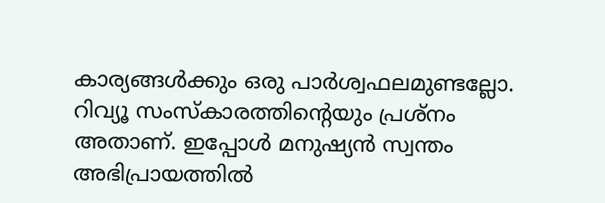കാര്യങ്ങൾക്കും ഒരു പാർശ്വഫലമുണ്ടല്ലോ. റിവ്യൂ സംസ്കാരത്തിന്റെയും പ്രശ്നം അതാണ്. ഇപ്പോൾ മനുഷ്യൻ സ്വന്തം അഭിപ്രായത്തിൽ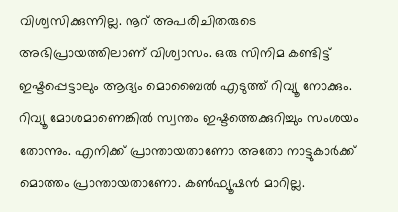വിശ്വസിക്കുന്നില്ല. നൂറ് അപരിചിതരുടെ അഭിപ്രായത്തിലാണ് വിശ്വാസം. ഒരു സിനിമ കണ്ടിട്ട് ഇഷ്ടപ്പെട്ടാലും ആദ്യം മൊബൈൽ എടുത്ത് റിവ്യൂ നോക്കും. റിവ്യൂ മോശമാണെങ്കിൽ സ്വന്തം ഇഷ്ടത്തെക്കുറിച്ചും സംശയം തോന്നും. എനിക്ക് പ്രാന്തായതാണോ അതോ നാട്ടുകാർക്ക് മൊത്തം പ്രാന്തായതാണോ. കൺഫ്യൂഷൻ മാറില്ല.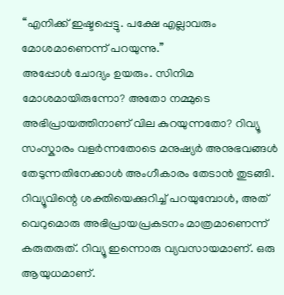‘‘എനിക്ക് ഇഷ്ടപ്പെട്ടു. പക്ഷേ എല്ലാവരും മോശമാണെന്ന് പറയുന്നു.’’
അപ്പോൾ ചോദ്യം ഉയരും. സിനിമ മോശമായിരുന്നോ? അതോ നമ്മുടെ അഭിപ്രായത്തിനാണ് വില കുറയുന്നതോ? റിവ്യൂ സംസ്കാരം വളർന്നതോടെ മനുഷ്യർ അനുഭവങ്ങൾ തേടുന്നതിനേക്കാൾ അംഗീകാരം തേടാൻ തുടങ്ങി. റിവ്യൂവിന്റെ ശക്തിയെക്കുറിച്ച് പറയുമ്പോൾ, അത് വെറുമൊരു അഭിപ്രായപ്രകടനം മാത്രമാണെന്ന് കരുതരുത്. റിവ്യൂ ഇന്നൊരു വ്യവസായമാണ്. ഒരു ആയുധമാണ്.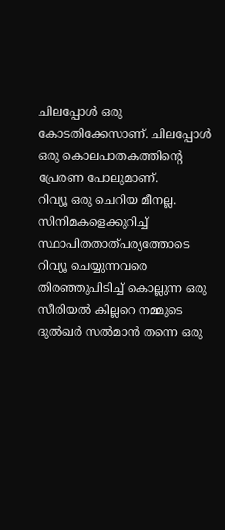ചിലപ്പോൾ ഒരു കോടതിക്കേസാണ്. ചിലപ്പോൾ ഒരു കൊലപാതകത്തിന്റെ പ്രേരണ പോലുമാണ്.
റിവ്യൂ ഒരു ചെറിയ മീനല്ല. സിനിമകളെക്കുറിച്ച് സ്ഥാപിതതാത്പര്യത്തോടെ റിവ്യൂ ചെയ്യുന്നവരെ തിരഞ്ഞുപിടിച്ച് കൊല്ലുന്ന ഒരു സീരിയൽ കില്ലറെ നമ്മുടെ ദുൽഖർ സൽമാൻ തന്നെ ഒരു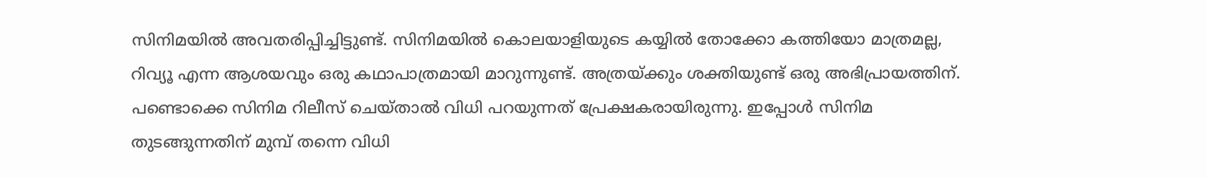സിനിമയിൽ അവതരിപ്പിച്ചിട്ടുണ്ട്. സിനിമയിൽ കൊലയാളിയുടെ കയ്യിൽ തോക്കോ കത്തിയോ മാത്രമല്ല, റിവ്യൂ എന്ന ആശയവും ഒരു കഥാപാത്രമായി മാറുന്നുണ്ട്. അത്രയ്ക്കും ശക്തിയുണ്ട് ഒരു അഭിപ്രായത്തിന്.
പണ്ടൊക്കെ സിനിമ റിലീസ് ചെയ്താൽ വിധി പറയുന്നത് പ്രേക്ഷകരായിരുന്നു. ഇപ്പോൾ സിനിമ തുടങ്ങുന്നതിന് മുമ്പ് തന്നെ വിധി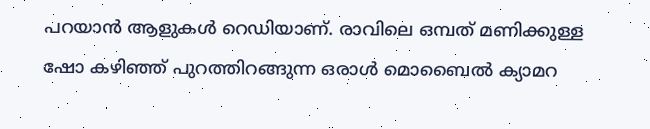പറയാൻ ആളുകൾ റെഡിയാണ്. രാവിലെ ഒമ്പത് മണിക്കുള്ള ഷോ കഴിഞ്ഞ് പുറത്തിറങ്ങുന്ന ഒരാൾ മൊബൈൽ ക്യാമറ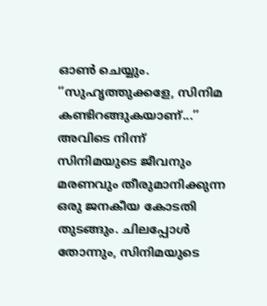ഓൺ ചെയ്യും. ‘‘സുഹൃത്തുക്കളേ, സിനിമ കണ്ടിറങ്ങുകയാണ്...’’ അവിടെ നിന്ന് സിനിമയുടെ ജീവനും മരണവും തീരുമാനിക്കുന്ന ഒരു ജനകീയ കോടതി തുടങ്ങും. ചിലപ്പോൾ തോന്നും, സിനിമയുടെ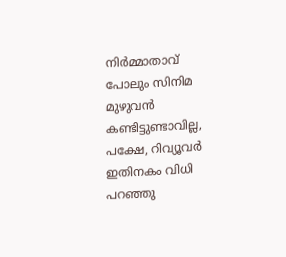നിർമ്മാതാവ് പോലും സിനിമ മുഴുവൻ കണ്ടിട്ടുണ്ടാവില്ല, പക്ഷേ, റിവ്യൂവർ ഇതിനകം വിധി പറഞ്ഞു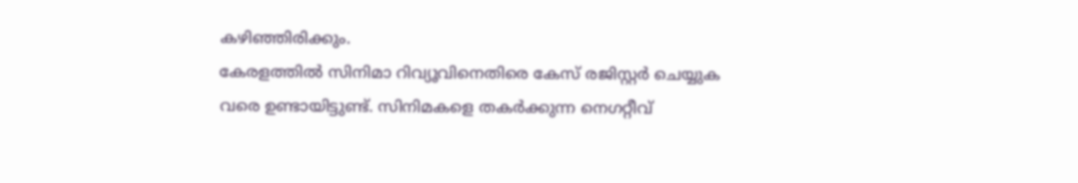കഴിഞ്ഞിരിക്കും.
കേരളത്തിൽ സിനിമാ റിവ്യൂവിനെതിരെ കേസ് രജിസ്റ്റർ ചെയ്യുക വരെ ഉണ്ടായിട്ടുണ്ട്. സിനിമകളെ തകർക്കുന്ന നെഗറ്റീവ്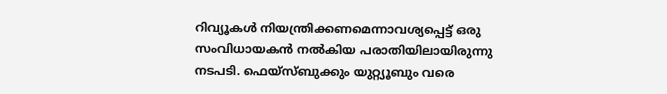റിവ്യൂകൾ നിയന്ത്രിക്കണമെന്നാവശ്യപ്പെട്ട് ഒരു സംവിധായകൻ നൽകിയ പരാതിയിലായിരുന്നു നടപടി. ഫെയ്സ്ബുക്കും യുറ്റ്യൂബും വരെ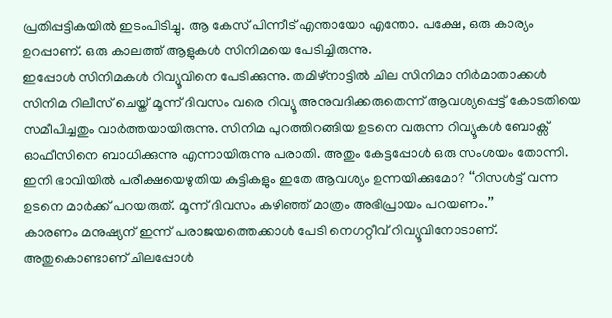പ്രതിപ്പട്ടികയിൽ ഇടംപിടിച്ചു. ആ കേസ് പിന്നീട് എന്തായോ എന്തോ. പക്ഷേ, ഒരു കാര്യം ഉറപ്പാണ്. ഒരു കാലത്ത് ആളുകൾ സിനിമയെ പേടിച്ചിരുന്നു.
ഇപ്പോൾ സിനിമകൾ റിവ്യൂവിനെ പേടിക്കുന്നു. തമിഴ്നാട്ടിൽ ചില സിനിമാ നിർമാതാക്കൾ സിനിമ റിലീസ് ചെയ്ത് മൂന്ന് ദിവസം വരെ റിവ്യൂ അനുവദിക്കരുതെന്ന് ആവശ്യപ്പെട്ട് കോടതിയെ സമീപിച്ചതും വാർത്തയായിരുന്നു. സിനിമ പുറത്തിറങ്ങിയ ഉടനെ വരുന്ന റിവ്യൂകൾ ബോക്സ് ഓഫീസിനെ ബാധിക്കുന്നു എന്നായിരുന്നു പരാതി. അതും കേട്ടപ്പോൾ ഒരു സംശയം തോന്നി. ഇനി ഭാവിയിൽ പരീക്ഷയെഴുതിയ കുട്ടികളും ഇതേ ആവശ്യം ഉന്നയിക്കുമോ? ‘‘റിസൾട്ട് വന്ന ഉടനെ മാർക്ക് പറയരുത്. മൂന്ന് ദിവസം കഴിഞ്ഞ് മാത്രം അഭിപ്രായം പറയണം.’’
കാരണം മനുഷ്യന് ഇന്ന് പരാജയത്തെക്കാൾ പേടി നെഗറ്റീവ് റിവ്യൂവിനോടാണ്. അതുകൊണ്ടാണ് ചിലപ്പോൾ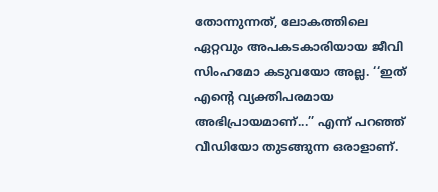തോന്നുന്നത്, ലോകത്തിലെ ഏറ്റവും അപകടകാരിയായ ജീവി സിംഹമോ കടുവയോ അല്ല. ‘‘ഇത് എന്റെ വ്യക്തിപരമായ അഭിപ്രായമാണ്...’’ എന്ന് പറഞ്ഞ് വീഡിയോ തുടങ്ങുന്ന ഒരാളാണ്.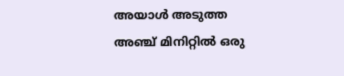അയാൾ അടുത്ത അഞ്ച് മിനിറ്റിൽ ഒരു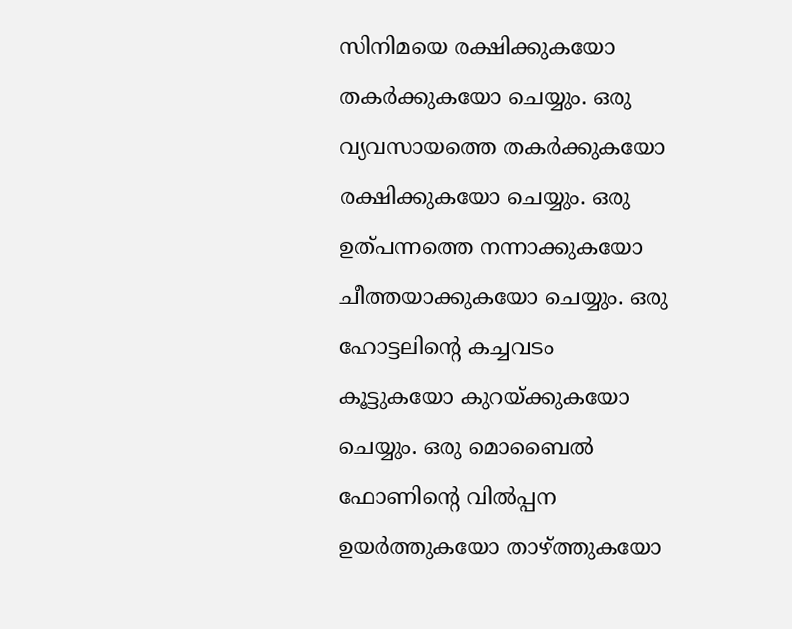സിനിമയെ രക്ഷിക്കുകയോ തകർക്കുകയോ ചെയ്യും. ഒരു വ്യവസായത്തെ തകർക്കുകയോ രക്ഷിക്കുകയോ ചെയ്യും. ഒരു ഉത്പന്നത്തെ നന്നാക്കുകയോ ചീത്തയാക്കുകയോ ചെയ്യും. ഒരു ഹോട്ടലിന്റെ കച്ചവടം കൂട്ടുകയോ കുറയ്ക്കുകയോ ചെയ്യും. ഒരു മൊബൈൽ ഫോണിന്റെ വിൽപ്പന ഉയർത്തുകയോ താഴ്ത്തുകയോ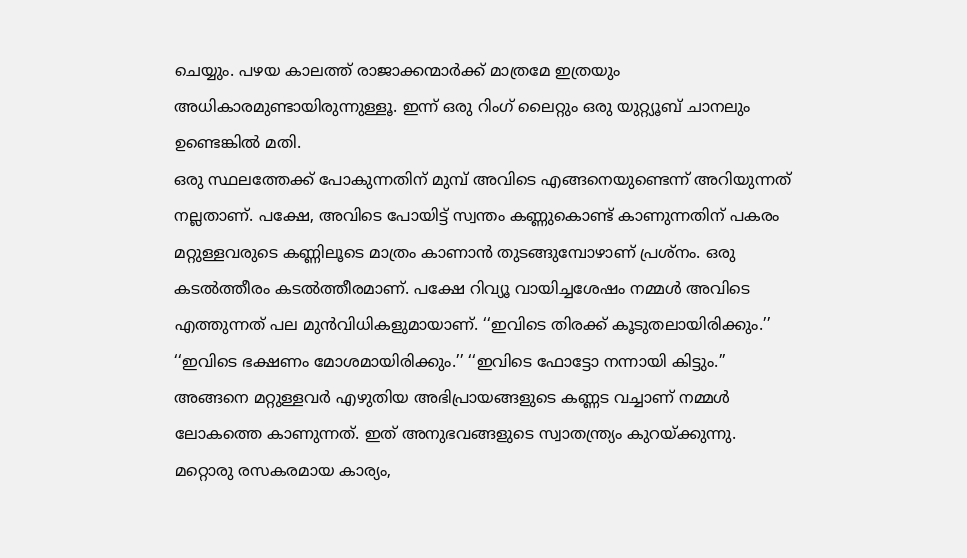ചെയ്യും. പഴയ കാലത്ത് രാജാക്കന്മാർക്ക് മാത്രമേ ഇത്രയും അധികാരമുണ്ടായിരുന്നുള്ളൂ. ഇന്ന് ഒരു റിംഗ് ലൈറ്റും ഒരു യുറ്റ്യൂബ് ചാനലും ഉണ്ടെങ്കിൽ മതി.
ഒരു സ്ഥലത്തേക്ക് പോകുന്നതിന് മുമ്പ് അവിടെ എങ്ങനെയുണ്ടെന്ന് അറിയുന്നത് നല്ലതാണ്. പക്ഷേ, അവിടെ പോയിട്ട് സ്വന്തം കണ്ണുകൊണ്ട് കാണുന്നതിന് പകരം മറ്റുള്ളവരുടെ കണ്ണിലൂടെ മാത്രം കാണാൻ തുടങ്ങുമ്പോഴാണ് പ്രശ്നം. ഒരു കടൽത്തീരം കടൽത്തീരമാണ്. പക്ഷേ റിവ്യൂ വായിച്ചശേഷം നമ്മൾ അവിടെ എത്തുന്നത് പല മുൻവിധികളുമായാണ്. ‘‘ഇവിടെ തിരക്ക് കൂടുതലായിരിക്കും.’’ ‘‘ഇവിടെ ഭക്ഷണം മോശമായിരിക്കും.’’ ‘‘ഇവിടെ ഫോട്ടോ നന്നായി കിട്ടും.’’ അങ്ങനെ മറ്റുള്ളവർ എഴുതിയ അഭിപ്രായങ്ങളുടെ കണ്ണട വച്ചാണ് നമ്മൾ ലോകത്തെ കാണുന്നത്. ഇത് അനുഭവങ്ങളുടെ സ്വാതന്ത്ര്യം കുറയ്ക്കുന്നു.
മറ്റൊരു രസകരമായ കാര്യം,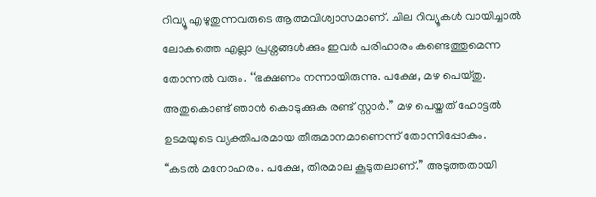റിവ്യൂ എഴുതുന്നവരുടെ ആത്മവിശ്വാസമാണ്. ചില റിവ്യൂകൾ വായിച്ചാൽ ലോകത്തെ എല്ലാ പ്രശ്നങ്ങൾക്കും ഇവർ പരിഹാരം കണ്ടെത്തുമെന്ന തോന്നൽ വരും. ‘‘ഭക്ഷണം നന്നായിരുന്നു. പക്ഷേ, മഴ പെയ്തു. അതുകൊണ്ട് ഞാൻ കൊടുക്കുക രണ്ട് സ്റ്റാർ.’’ മഴ പെയ്തത് ഹോട്ടൽ ഉടമയുടെ വ്യക്തിപരമായ തീരുമാനമാണെന്ന് തോന്നിപ്പോകും. ‘‘കടൽ മനോഹരം. പക്ഷേ, തിരമാല കൂടുതലാണ്.’’ അടുത്തതായി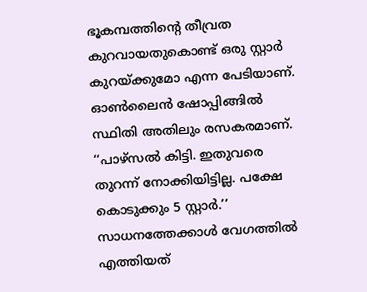ഭൂകമ്പത്തിന്റെ തീവ്രത കുറവായതുകൊണ്ട് ഒരു സ്റ്റാർ കുറയ്ക്കുമോ എന്ന പേടിയാണ്.
ഓൺലൈൻ ഷോപ്പിങ്ങിൽ സ്ഥിതി അതിലും രസകരമാണ്. ‘‘പാഴ്സൽ കിട്ടി. ഇതുവരെ തുറന്ന് നോക്കിയിട്ടില്ല. പക്ഷേ കൊടുക്കും 5 സ്റ്റാർ.’’ സാധനത്തേക്കാൾ വേഗത്തിൽ എത്തിയത്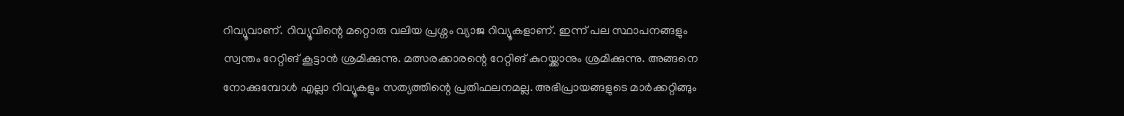റിവ്യൂവാണ്. റിവ്യൂവിന്റെ മറ്റൊരു വലിയ പ്രശ്നം വ്യാജ റിവ്യൂകളാണ്. ഇന്ന് പല സ്ഥാപനങ്ങളും സ്വന്തം റേറ്റിങ് കൂട്ടാൻ ശ്രമിക്കുന്നു. മത്സരക്കാരന്റെ റേറ്റിങ് കുറയ്ക്കാനും ശ്രമിക്കുന്നു. അങ്ങനെ നോക്കുമ്പോൾ എല്ലാ റിവ്യൂകളും സത്യത്തിന്റെ പ്രതിഫലനമല്ല. അഭിപ്രായങ്ങളുടെ മാർക്കറ്റിങ്ങും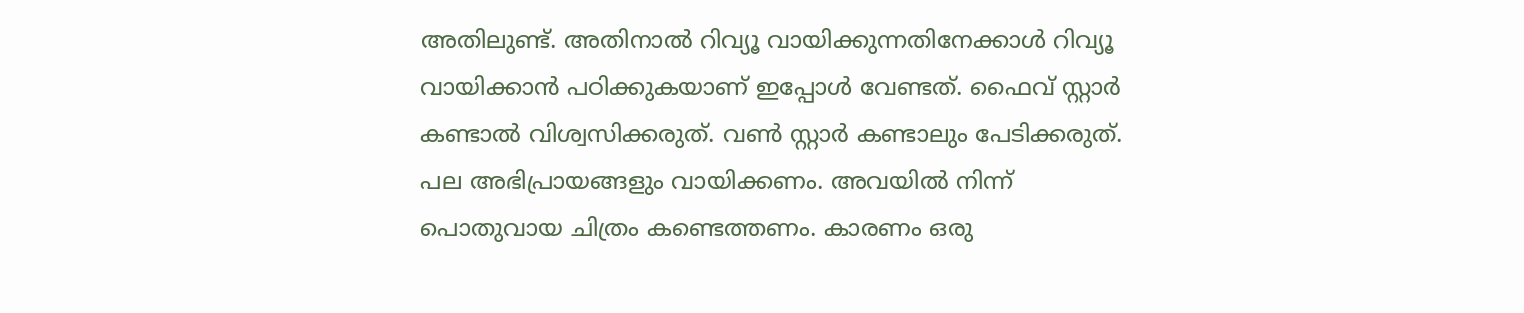അതിലുണ്ട്. അതിനാൽ റിവ്യൂ വായിക്കുന്നതിനേക്കാൾ റിവ്യൂ വായിക്കാൻ പഠിക്കുകയാണ് ഇപ്പോൾ വേണ്ടത്. ഫൈവ് സ്റ്റാർ കണ്ടാൽ വിശ്വസിക്കരുത്. വൺ സ്റ്റാർ കണ്ടാലും പേടിക്കരുത്. പല അഭിപ്രായങ്ങളും വായിക്കണം. അവയിൽ നിന്ന് പൊതുവായ ചിത്രം കണ്ടെത്തണം. കാരണം ഒരു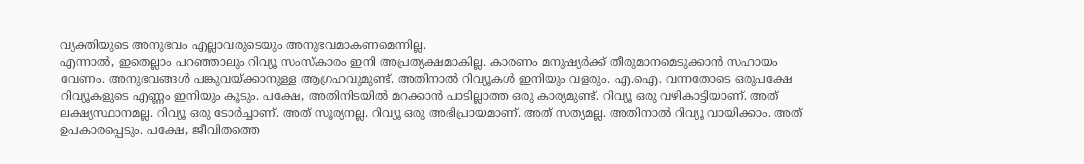വ്യക്തിയുടെ അനുഭവം എല്ലാവരുടെയും അനുഭവമാകണമെന്നില്ല.
എന്നാൽ, ഇതെല്ലാം പറഞ്ഞാലും റിവ്യൂ സംസ്കാരം ഇനി അപ്രത്യക്ഷമാകില്ല. കാരണം മനുഷ്യർക്ക് തീരുമാനമെടുക്കാൻ സഹായം വേണം. അനുഭവങ്ങൾ പങ്കുവയ്ക്കാനുള്ള ആഗ്രഹവുമുണ്ട്. അതിനാൽ റിവ്യൂകൾ ഇനിയും വളരും. എ.ഐ. വന്നതോടെ ഒരുപക്ഷേ റിവ്യൂകളുടെ എണ്ണം ഇനിയും കൂടും. പക്ഷേ, അതിനിടയിൽ മറക്കാൻ പാടില്ലാത്ത ഒരു കാര്യമുണ്ട്. റിവ്യൂ ഒരു വഴികാട്ടിയാണ്. അത് ലക്ഷ്യസ്ഥാനമല്ല. റിവ്യൂ ഒരു ടോർച്ചാണ്. അത് സൂര്യനല്ല. റിവ്യൂ ഒരു അഭിപ്രായമാണ്. അത് സത്യമല്ല. അതിനാൽ റിവ്യൂ വായിക്കാം. അത് ഉപകാരപ്പെടും. പക്ഷേ, ജീവിതത്തെ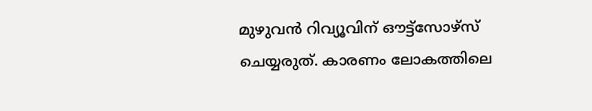മുഴുവൻ റിവ്യൂവിന് ഔട്ട്സോഴ്സ് ചെയ്യരുത്. കാരണം ലോകത്തിലെ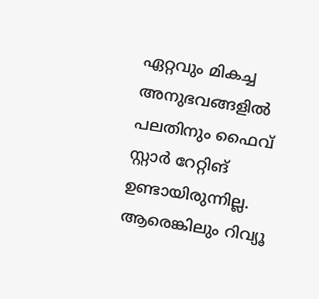ഏറ്റവും മികച്ച അനുഭവങ്ങളിൽ പലതിനും ഫൈവ് സ്റ്റാർ റേറ്റിങ് ഉണ്ടായിരുന്നില്ല.
ആരെങ്കിലും റിവ്യൂ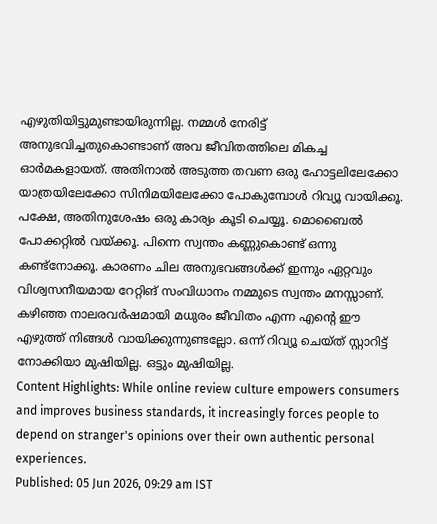എഴുതിയിട്ടുമുണ്ടായിരുന്നില്ല. നമ്മൾ നേരിട്ട് അനുഭവിച്ചതുകൊണ്ടാണ് അവ ജീവിതത്തിലെ മികച്ച ഓർമകളായത്. അതിനാൽ അടുത്ത തവണ ഒരു ഹോട്ടലിലേക്കോ യാത്രയിലേക്കോ സിനിമയിലേക്കോ പോകുമ്പോൾ റിവ്യൂ വായിക്കൂ. പക്ഷേ, അതിനുശേഷം ഒരു കാര്യം കൂടി ചെയ്യൂ. മൊബൈൽ പോക്കറ്റിൽ വയ്ക്കൂ. പിന്നെ സ്വന്തം കണ്ണുകൊണ്ട് ഒന്നു കണ്ട്നോക്കൂ. കാരണം ചില അനുഭവങ്ങൾക്ക് ഇന്നും ഏറ്റവും വിശ്വസനീയമായ റേറ്റിങ് സംവിധാനം നമ്മുടെ സ്വന്തം മനസ്സാണ്. കഴിഞ്ഞ നാലരവർഷമായി മധുരം ജീവിതം എന്ന എന്റെ ഈ എഴുത്ത് നിങ്ങൾ വായിക്കുന്നുണ്ടല്ലോ. ഒന്ന് റിവ്യൂ ചെയ്ത് സ്റ്റാറിട്ട് നോക്കിയാ മുഷിയില്ല. ഒട്ടും മുഷിയില്ല.
Content Highlights: While online review culture empowers consumers and improves business standards, it increasingly forces people to depend on stranger's opinions over their own authentic personal experiences.
Published: 05 Jun 2026, 09:29 am IST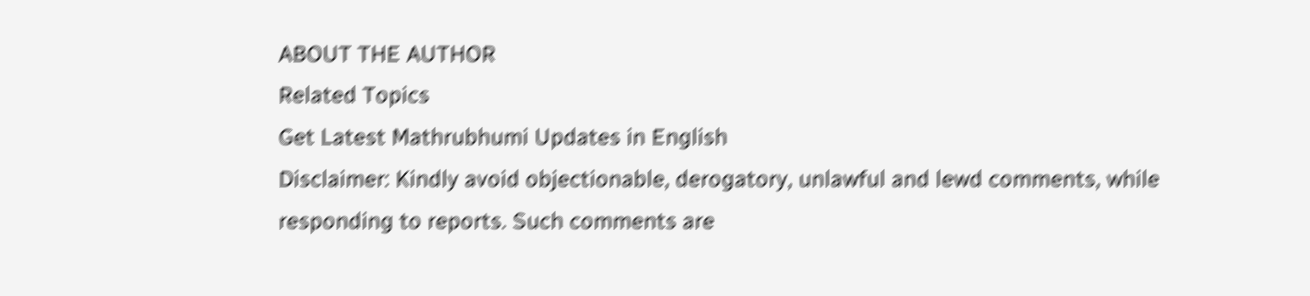ABOUT THE AUTHOR
Related Topics
Get Latest Mathrubhumi Updates in English
Disclaimer: Kindly avoid objectionable, derogatory, unlawful and lewd comments, while responding to reports. Such comments are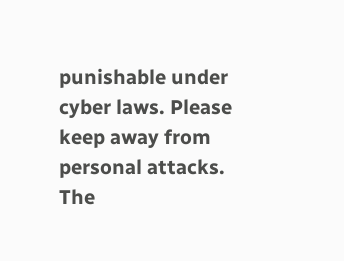punishable under cyber laws. Please keep away from personal attacks. The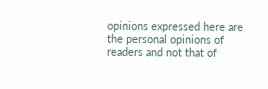opinions expressed here are the personal opinions of readers and not that of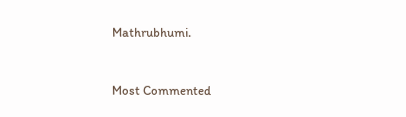Mathrubhumi.


Most Commented